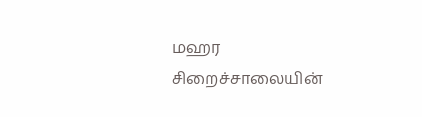மஹர சிறைச்சாலையின்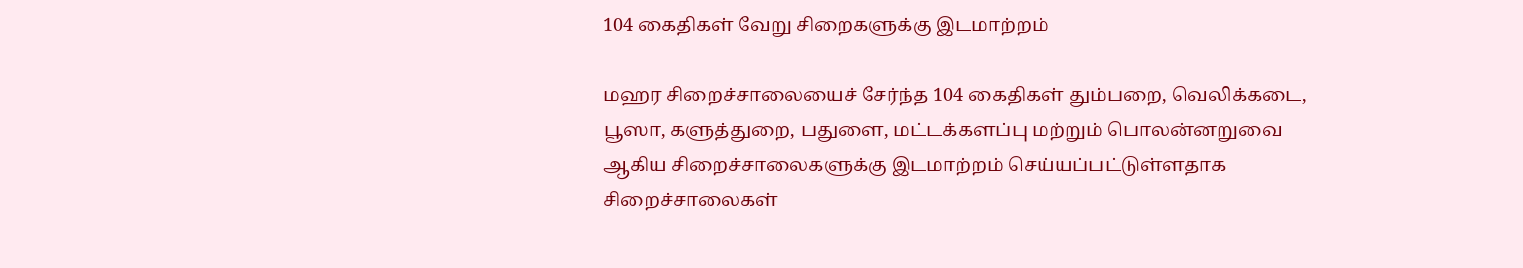104 கைதிகள் வேறு சிறைகளுக்கு இடமாற்றம்

மஹர சிறைச்சாலையைச் சேர்ந்த 104 கைதிகள் தும்பறை, வெலிக்கடை, பூஸா, களுத்துறை, பதுளை, மட்டக்களப்பு மற்றும் பொலன்னறுவை ஆகிய சிறைச்சாலைகளுக்கு இடமாற்றம் செய்யப்பட்டுள்ளதாக சிறைச்சாலைகள்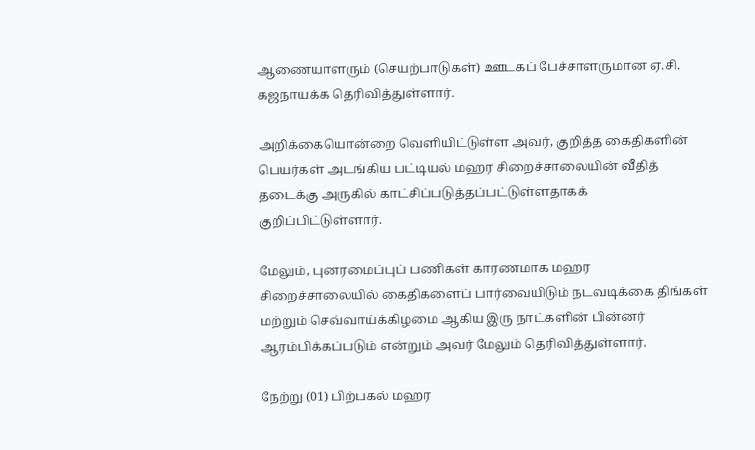ஆணையாளரும் (செயற்பாடுகள்) ஊடகப் பேச்சாளருமான ஏ.சி. கஜநாயக்க தெரிவித்துள்ளார்.

அறிக்கையொன்றை வெளியிட்டுள்ள அவர், குறித்த கைதிகளின் பெயர்கள் அடங்கிய பட்டியல் மஹர சிறைச்சாலையின் வீதித் தடைக்கு அருகில் காட்சிப்படுத்தப்பட்டுள்ளதாகக் குறிப்பிட்டுள்ளார்.

மேலும், புனரமைப்புப் பணிகள் காரணமாக மஹர சிறைச்சாலையில் கைதிகளைப் பார்வையிடும் நடவடிக்கை திங்கள் மற்றும் செவ்வாய்க்கிழமை ஆகிய இரு நாட்களின் பின்னர் ஆரம்பிக்கப்படும் என்றும் அவர் மேலும் தெரிவித்துள்ளார்.

நேற்று (01) பிற்பகல் மஹர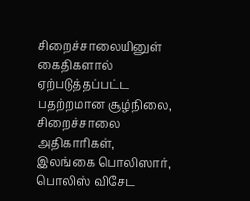சிறைச்சாலையினுள் கைதிகளால் ஏற்படுத்தப்பட்ட பதற்றமான சூழ்நிலை, சிறைச்சாலை அதிகாரிகள், இலங்கை பொலிஸார், பொலிஸ் விசேட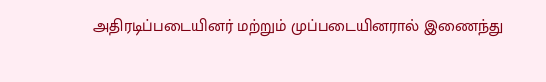அதிரடிப்படையினர் மற்றும் முப்படையினரால் இணைந்து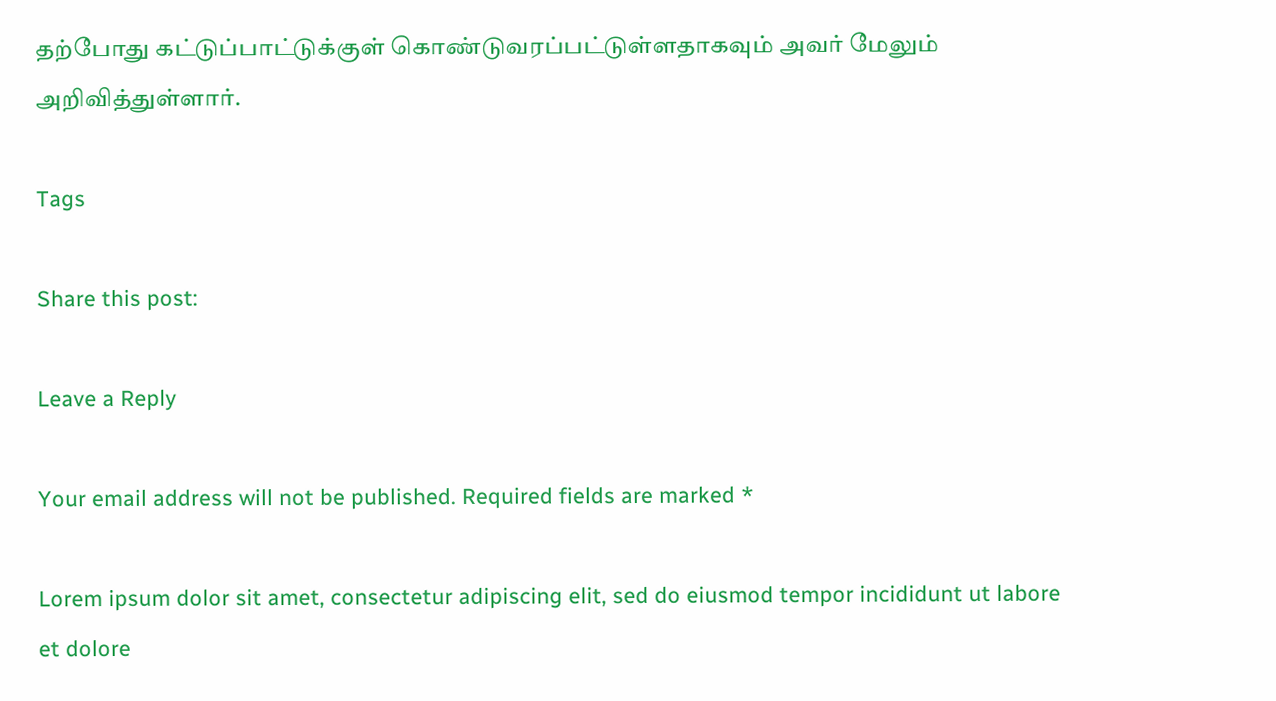தற்போது கட்டுப்பாட்டுக்குள் கொண்டுவரப்பட்டுள்ளதாகவும் அவர் மேலும் அறிவித்துள்ளார்.

Tags

Share this post:

Leave a Reply

Your email address will not be published. Required fields are marked *

Lorem ipsum dolor sit amet, consectetur adipiscing elit, sed do eiusmod tempor incididunt ut labore et dolore